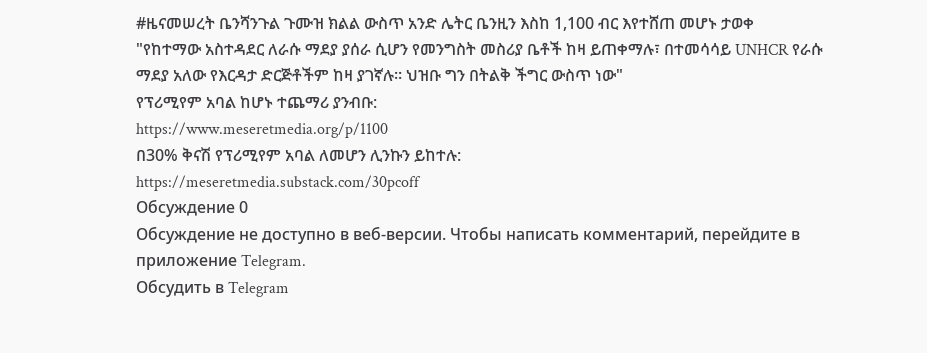#ዜናመሠረት ቤንሻንጉል ጉሙዝ ክልል ውስጥ አንድ ሌትር ቤንዚን እስከ 1,100 ብር እየተሸጠ መሆኑ ታወቀ
"የከተማው አስተዳደር ለራሱ ማደያ ያሰራ ሲሆን የመንግስት መስሪያ ቤቶች ከዛ ይጠቀማሉ፣ በተመሳሳይ UNHCR የራሱ ማደያ አለው የእርዳታ ድርጅቶችም ከዛ ያገኛሉ። ህዝቡ ግን በትልቅ ችግር ውስጥ ነው"
የፕሪሚየም አባል ከሆኑ ተጨማሪ ያንብቡ:
https://www.meseretmedia.org/p/1100
በ30% ቅናሽ የፕሪሚየም አባል ለመሆን ሊንኩን ይከተሉ:
https://meseretmedia.substack.com/30pcoff
Обсуждение 0
Обсуждение не доступно в веб-версии. Чтобы написать комментарий, перейдите в приложение Telegram.
Обсудить в Telegram